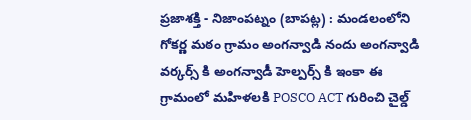ప్రజాశక్తి - నిజాంపట్నం (బాపట్ల) : మండలంలోని గోకర్ణ మఠం గ్రామం అంగన్వాడి నందు అంగన్వాడి వర్కర్స్ కి అంగన్వాడీ హెల్పర్స్ కి ఇంకా ఈ గ్రామంలో మహిళలకి POSCO ACT గురించి చైల్డ్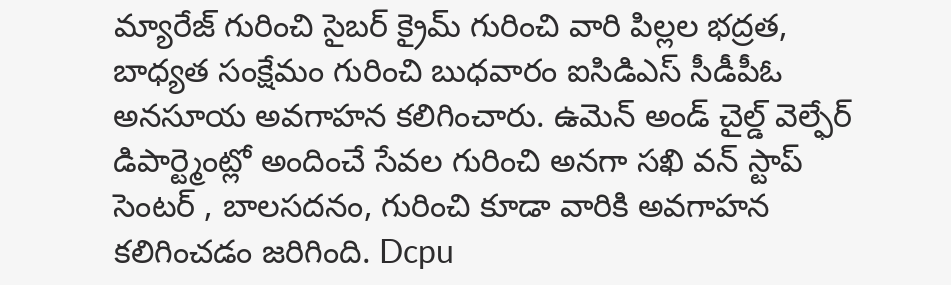మ్యారేజ్ గురించి సైబర్ క్రైమ్ గురించి వారి పిల్లల భద్రత, బాధ్యత సంక్షేమం గురించి బుధవారం ఐసిడిఎస్ సీడీపీఓ అనసూయ అవగాహన కలిగించారు. ఉమెన్ అండ్ చైల్డ్ వెల్ఫేర్ డిపార్ట్మెంట్లో అందించే సేవల గురించి అనగా సఖి వన్ స్టాప్ సెంటర్ , బాలసదనం, గురించి కూడా వారికి అవగాహన కలిగించడం జరిగింది. Dcpu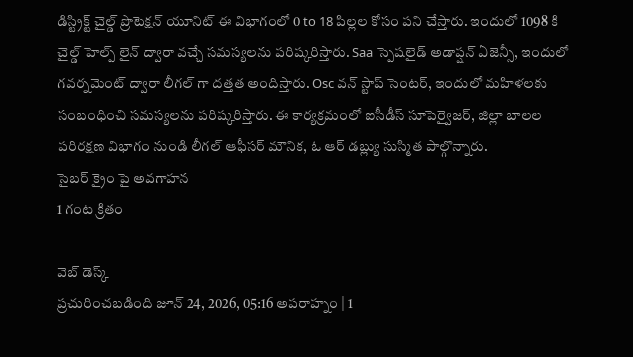డిస్ట్రిక్ట్ చైల్డ్ ప్రొటెక్షన్ యూనిట్ ఈ విభాగంలో 0 to 18 పిల్లల కోసం పని చేస్తారు. ఇందులో 1098 కి చైల్డ్ హెల్ప్ లైన్ ద్వారా వచ్చే సమస్యలను పరిష్కరిస్తారు. Saa స్పెషలైడ్ అడాప్షన్ ఏజెన్సీ, ఇందులో గవర్నమెంట్ ద్వారా లీగల్ గా దత్తత అందిస్తారు. Osc వన్ స్టాప్ సెంటర్, ఇందులో మహిళలకు సంబంధించి సమస్యలను పరిష్కరిస్తారు. ఈ కార్యక్రమంలో ఐసీడీస్ సూపెర్వైజర్, జిల్లా బాలల పరిరక్షణ విభాగం నుండి లీగల్ ఆఫీసర్ మౌనిక, ఓ ఆర్ డబ్ల్యు సుస్మిత పాల్గొన్నారు.
సైబర్ క్రైం పై అవగాహన
1 గంట క్రితం

వెబ్ డెస్క్
ప్రచురించబడింది జూన్ 24, 2026, 05:16 అపరాహ్నం | 1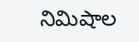నిమిషాల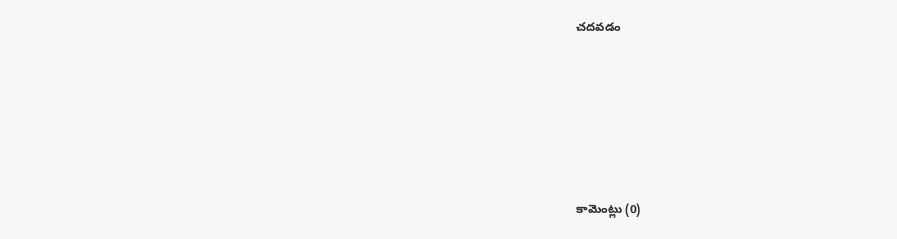చదవడం







కామెంట్లు (0)